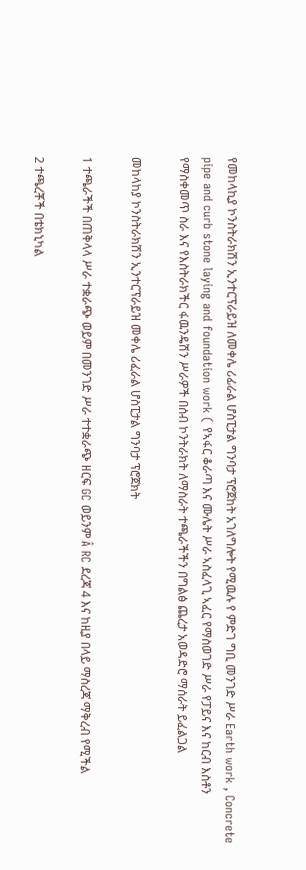የመከላኪያ ኮንስትራክሽን ኢንተርፕራይዝ ለመቀሌ ሪፊራል ሆስፒታል ግንባታ ፕሮጀከት አገለግሎት የሚዉሉ የ ምድገ ግቢ መንገድ ሥራ Earth work , Concrete pipe and curb stone laying and foundation work ( የኣፋር ቆራጣ እና ሙሌት ሥራ ኣስፈላጊ ኣፈር የማስወገድ ሥራ የፓይና እና ከርብ እስቶን የማስቀመጥ ስራ እና የእስትራክችር ፋዉንዴሽን ሥራዎች በሰብ ኮንትራክት ለማስራት ተጫራችችን በግልፅ ጨረታ አወዳድሮ ማሰራት ይፈልጋል

መከላከያ ኮንስትራክሽን ኢንተርፕራይዝ መቀሌ ሪፈራል ሆስፒታል ግንባታ ፕሮጀክት

1 ተጫራችች በጠቅላላ ሥራ ተቋራጭ ወይም በመንገድ ሥራ ተተቋራጭ ዘርፍ GC ወይንም Â RC ደረጃ 4 እና ከዚያ በላይ ማስረጃ ማቅረብ የሚችል

2 ተጫረቾች በቴክኒካል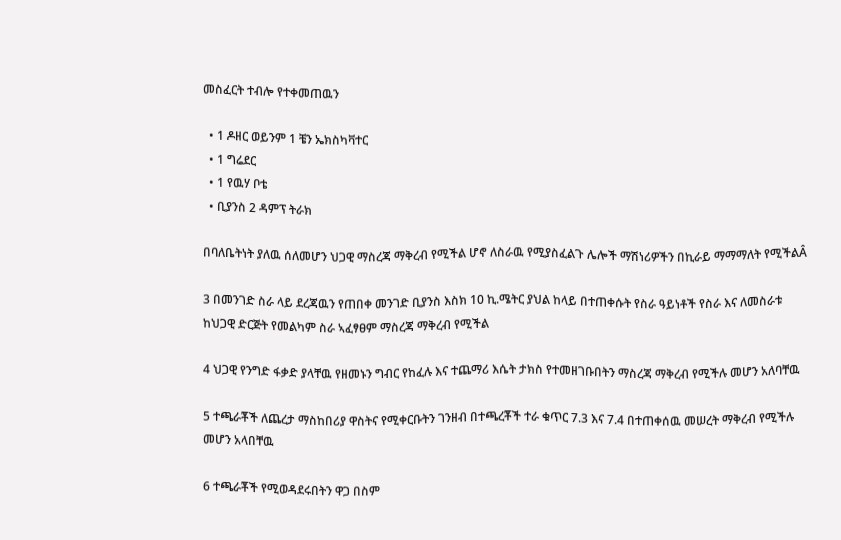መስፈርት ተብሎ የተቀመጠዉን

  • 1 ዶዘር ወይንም 1 ቼን ኤክስካቫተር
  • 1 ግሬደር
  • 1 የዉሃ ቦቴ
  • ቢያንስ 2 ዳምፕ ትራክ

በባለቤትነት ያለዉ ሰለመሆን ህጋዊ ማስረጃ ማቅረብ የሚችል ሆኖ ለስራዉ የሚያስፈልጉ ሌሎች ማሽነሪዎችን በኪራይ ማማማለት የሚችልÂ

3 በመንገድ ስራ ላይ ደረጃዉን የጠበቀ መንገድ ቢያንስ እስክ 10 ኪ.ሜትር ያህል ከላይ በተጠቀሱት የስራ ዓይነቶች የስራ እና ለመስራቱ ከህጋዊ ድርጅት የመልካም ስራ ኣፈፃፀም ማስረጃ ማቅረብ የሚችል

4 ህጋዊ የንግድ ፋቃድ ያላቸዉ የዘመኑን ግብር የከፈሉ እና ተጨማሪ እሴት ታክስ የተመዘገቡበትን ማስረጃ ማቅረብ የሚችሉ መሆን አለባቸዉ

5 ተጫራቾች ለጨረታ ማስከበሪያ ዋስትና የሚቀርቡትን ገንዘብ በተጫረቾች ተራ ቁጥር 7.3 እና 7.4 በተጠቀሰዉ መሠረት ማቅረብ የሚችሉ መሆን አላበቸዉ

6 ተጫራቾች የሚወዳደሩበትን ዋጋ በስም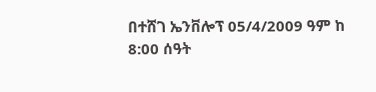በተሸገ ኤንቨሎፕ 05/4/2009 ዓም ከ 8:00 ሰዓት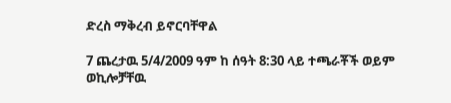ድረስ ማቅረብ ይኖርባቸዋል

7 ጨረታዉ 5/4/2009 ዓም ከ ሰዓት 8:30 ላይ ተጫራቾች ወይም ወኪሎቻቸዉ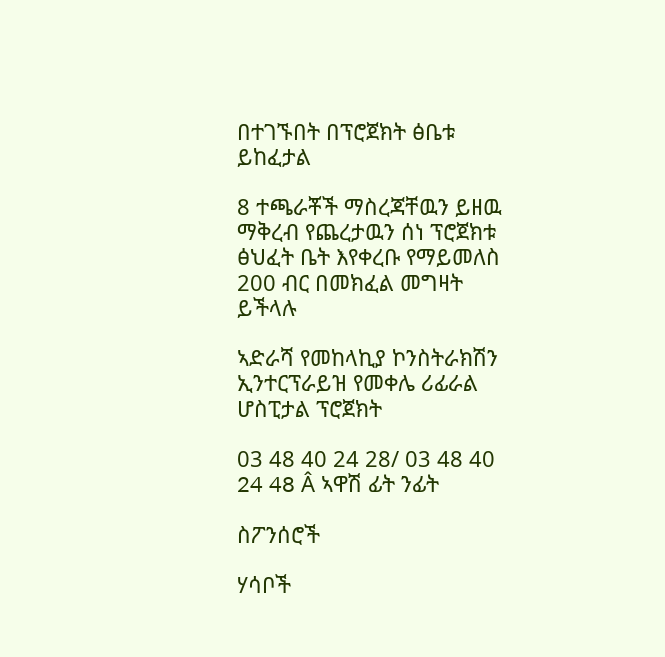በተገኙበት በፕሮጀክት ፅቤቱ ይከፈታል

8 ተጫራቾች ማስረጃቸዉን ይዘዉ ማቅረብ የጨረታዉን ሰነ ፕሮጀክቱ ፅህፈት ቤት እየቀረቡ የማይመለስ 200 ብር በመክፈል መግዛት ይችላሉ

ኣድራሻ የመከላኪያ ኮንስትራክሽን ኢንተርፕራይዝ የመቀሌ ሪፊራል ሆስፒታል ፕሮጀክት

03 48 40 24 28/ 03 48 40 24 48 Â ኣዋሽ ፊት ንፊት

ስፖንሰሮች

ሃሳቦች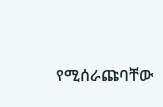የሚሰራጩባቸው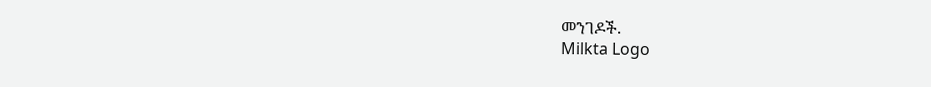መንገዶች.
Milkta Logo